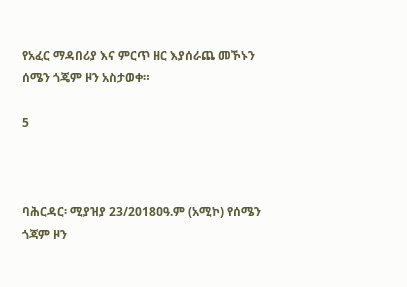የአፈር ማዳበሪያ እና ምርጥ ዘር እያሰራጨ መኾኑን ሰሜን ጎጄም ዞን አስታወቀ።

5



ባሕርዳር፡ ሚያዝያ 23/2018ዐዓ.ም (አሚኮ) የሰሜን ጎጃም ዞን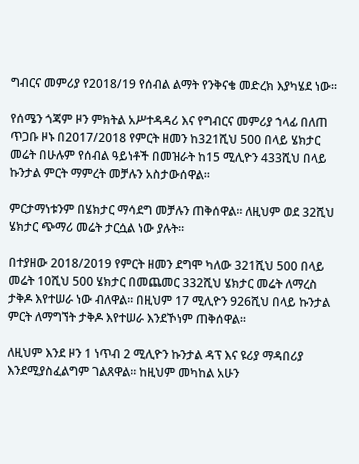ግብርና መምሪያ የ2018/19 የሰብል ልማት የንቅናቄ መድረክ እያካሄደ ነው።

የሰሜን ጎጃም ዞን ምክትል አሥተዳዳሪ እና የግብርና መምሪያ ኀላፊ በለጠ ጥጋቡ ዞኑ በ2017/2018 የምርት ዘመን ከ321ሺህ 500 በላይ ሄክታር መሬት በሁሉም የሰብል ዓይነቶች በመዝራት ከ15 ሚሊዮን 433ሺህ በላይ ኩንታል ምርት ማምረት መቻሉን አስታውሰዋል።

ምርታማነቱንም በሄክታር ማሳደግ መቻሉን ጠቅሰዋል። ለዚህም ወደ 32ሺህ ሄክታር ጭማሪ መሬት ታርሷል ነው ያሉት።

በተያዘው 2018/2019 የምርት ዘመን ደግሞ ካለው 321ሺህ 500 በላይ መሬት 10ሺህ 500 ሄክታር በመጨመር 332ሺህ ሄክታር መሬት ለማረስ ታቅዶ እየተሠራ ነው ብለዋል። በዚህም 17 ሚሊዮን 926ሺህ በላይ ኩንታል ምርት ለማግኘት ታቅዶ እየተሠራ እንደኾነም ጠቅሰዋል።

ለዚህም እንደ ዞን 1 ነጥብ 2 ሚሊዮን ኩንታል ዳፕ እና ዩሪያ ማዳበሪያ እንደሚያስፈልግም ገልጸዋል። ከዚህም መካከል አሁን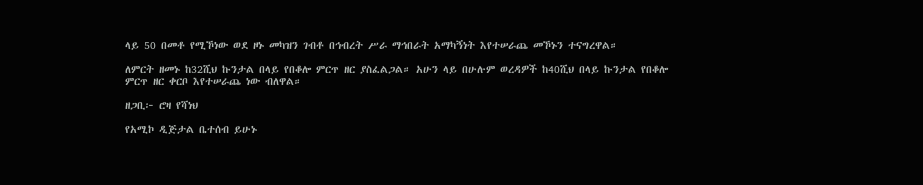ላይ 50 በመቶ የሚኾነው ወደ ዞኑ መካዝን ገብቶ በኅብረት ሥራ ማኅበራት አማካኝነት እየተሠራጨ መኾኑን ተናግረዋል።

ለምርት ዘመኑ ከ32ሺህ ኩንታል በላይ የበቆሎ ምርጥ ዘር ያስፈልጋል። አሁን ላይ በሁሉም ወረዳዎች ከ40ሺህ በላይ ኩንታል የበቆሎ ምርጥ ዘር ቀርቦ እየተሠራጨ ነው ብለዋል።

ዘጋቢ፦ ሮዛ የሻነህ

የአሚኮ ዲጅታል ቤተሰብ ይሁኑ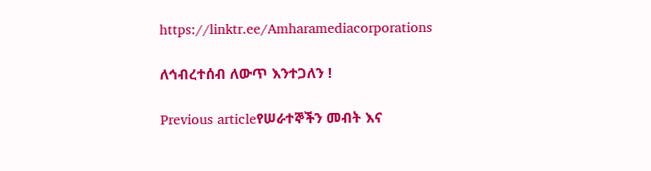https://linktr.ee/Amharamediacorporations

ለኅብረተሰብ ለውጥ እንተጋለን !

Previous articleየሠራተኞችን መብት እና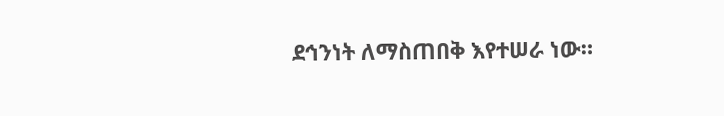ደኅንነት ለማስጠበቅ እየተሠራ ነው።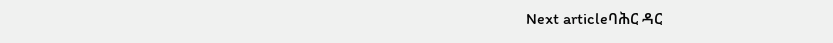Next articleባሕር ዳር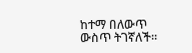ከተማ በለውጥ ውስጥ ትገኛለች።